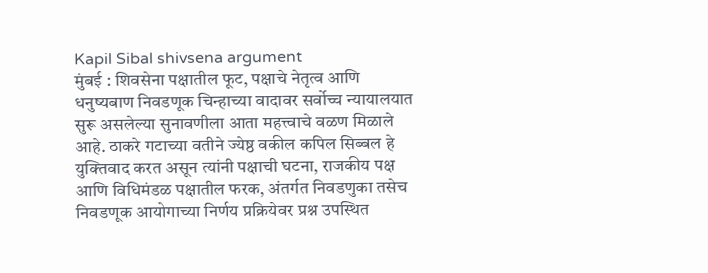Kapil Sibal shivsena argument
मुंबई : शिवसेना पक्षातील फूट, पक्षाचे नेतृत्व आणि धनुष्यबाण निवडणूक चिन्हाच्या वादावर सर्वोच्च न्यायालयात सुरू असलेल्या सुनावणीला आता महत्त्वाचे वळण मिळाले आहे. ठाकरे गटाच्या वतीने ज्येष्ठ वकील कपिल सिब्बल हे युक्तिवाद करत असून त्यांनी पक्षाची घटना, राजकीय पक्ष आणि विधिमंडळ पक्षातील फरक, अंतर्गत निवडणुका तसेच निवडणूक आयोगाच्या निर्णय प्रक्रियेवर प्रश्न उपस्थित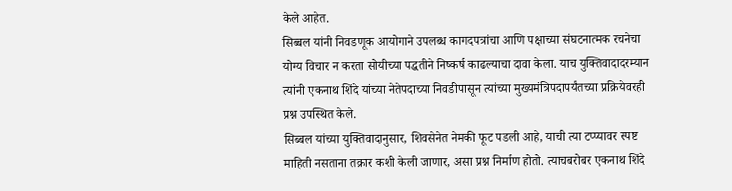केले आहेत.
सिब्बल यांनी निवडणूक आयोगाने उपलब्ध कागदपत्रांचा आणि पक्षाच्या संघटनात्मक रचनेचा योग्य विचार न करता सोयीच्या पद्धतीने निष्कर्ष काढल्याचा दावा केला. याच युक्तिवादादरम्यान त्यांनी एकनाथ शिंदे यांच्या नेतेपदाच्या निवडीपासून त्यांच्या मुख्यमंत्रिपदापर्यंतच्या प्रक्रियेवरही प्रश्न उपस्थित केले.
सिब्बल यांच्या युक्तिवादानुसार, शिवसेनेत नेमकी फूट पडली आहे, याची त्या टप्प्यावर स्पष्ट माहिती नसताना तक्रार कशी केली जाणार, असा प्रश्न निर्माण होतो. त्याचबरोबर एकनाथ शिंदे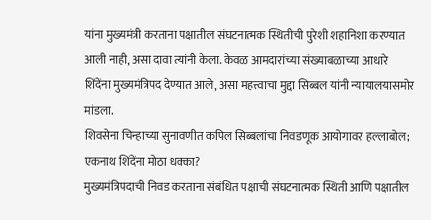यांना मुख्यमंत्री करताना पक्षातील संघटनात्मक स्थितीची पुरेशी शहानिशा करण्यात आली नाही, असा दावा त्यांनी केला. केवळ आमदारांच्या संख्याबळाच्या आधारे शिंदेंना मुख्यमंत्रिपद देण्यात आले, असा महत्त्वाचा मुद्दा सिब्बल यांनी न्यायालयासमोर मांडला.
शिवसेना चिन्हाच्या सुनावणीत कपिल सिब्बलांचा निवडणूक आयोगावर हल्लाबोल; एकनाथ शिंदेंना मोठा धक्का?
मुख्यमंत्रिपदाची निवड करताना संबंधित पक्षाची संघटनात्मक स्थिती आणि पक्षातील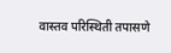वास्तव परिस्थिती तपासणे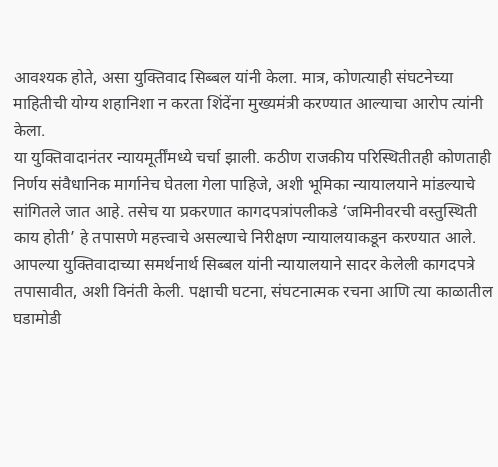आवश्यक होते, असा युक्तिवाद सिब्बल यांनी केला. मात्र, कोणत्याही संघटनेच्या माहितीची योग्य शहानिशा न करता शिंदेंना मुख्यमंत्री करण्यात आल्याचा आरोप त्यांनी केला.
या युक्तिवादानंतर न्यायमूर्तींमध्ये चर्चा झाली. कठीण राजकीय परिस्थितीतही कोणताही निर्णय संवैधानिक मार्गानेच घेतला गेला पाहिजे, अशी भूमिका न्यायालयाने मांडल्याचे सांगितले जात आहे. तसेच या प्रकरणात कागदपत्रांपलीकडे ‘जमिनीवरची वस्तुस्थिती काय होती’ हे तपासणे महत्त्वाचे असल्याचे निरीक्षण न्यायालयाकडून करण्यात आले.
आपल्या युक्तिवादाच्या समर्थनार्थ सिब्बल यांनी न्यायालयाने सादर केलेली कागदपत्रे तपासावीत, अशी विनंती केली. पक्षाची घटना, संघटनात्मक रचना आणि त्या काळातील घडामोडी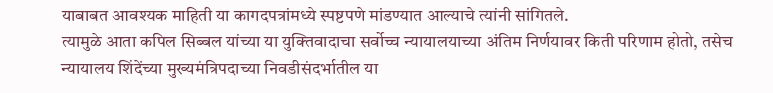याबाबत आवश्यक माहिती या कागदपत्रांमध्ये स्पष्टपणे मांडण्यात आल्याचे त्यांनी सांगितले.
त्यामुळे आता कपिल सिब्बल यांच्या या युक्तिवादाचा सर्वोच्च न्यायालयाच्या अंतिम निर्णयावर किती परिणाम होतो, तसेच न्यायालय शिंदेंच्या मुख्यमंत्रिपदाच्या निवडीसंदर्भातील या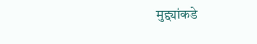मुद्द्यांकडे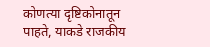कोणत्या दृष्टिकोनातून पाहते, याकडे राजकीय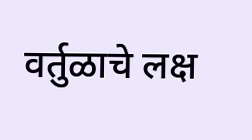वर्तुळाचे लक्ष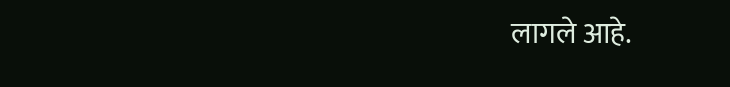लागले आहे.